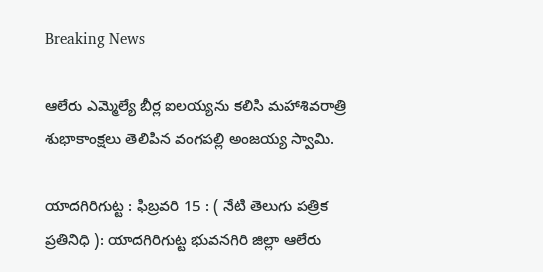Breaking News

ఆలేరు ఎమ్మెల్యే బీర్ల ఐలయ్యను కలిసి మహాశివరాత్రి శుభాకాంక్షలు తెలిపిన వంగపల్లి అంజయ్య స్వామి.

యాదగిరిగుట్ట : ఫిబ్రవరి 15 : ( నేటి తెలుగు పత్రిక ప్రతినిధి ): యాదగిరిగుట్ట భువనగిరి జిల్లా ఆలేరు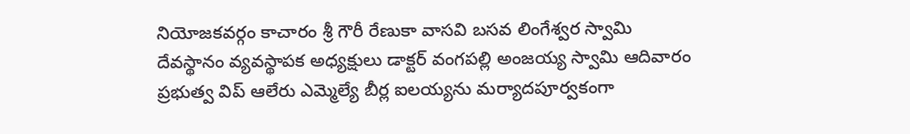నియోజకవర్గం కాచారం శ్రీ గౌరీ రేణుకా వాసవి బసవ లింగేశ్వర స్వామి దేవస్థానం వ్యవస్థాపక అధ్యక్షులు డాక్టర్ వంగపల్లి అంజయ్య స్వామి ఆదివారం ప్రభుత్వ విప్ ఆలేరు ఎమ్మెల్యే బీర్ల ఐలయ్యను మర్యాదపూర్వకంగా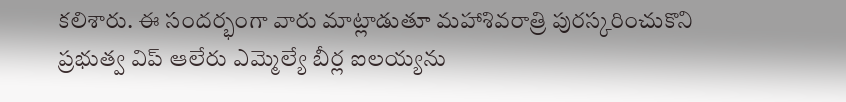కలిశారు. ఈ సందర్భంగా వారు మాట్లాడుతూ మహాశివరాత్రి పురస్కరించుకొని ప్రభుత్వ విప్ ఆలేరు ఎమ్మెల్యే బీర్ల ఐలయ్యను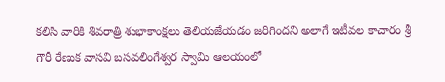కలిసి వారికి శివరాత్రి శుభాకాంక్షలు తెలియజేయడం జరిగిందని అలాగే ఇటీవల కాచారం శ్రీ గౌరీ రేణుక వాసవి బసవలింగేశ్వర స్వామి ఆలయంలో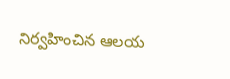నిర్వహించిన ఆలయ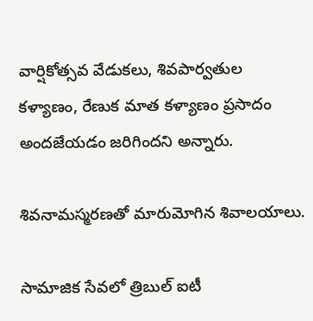వార్షికోత్సవ వేడుకలు, శివపార్వతుల కళ్యాణం, రేణుక మాత కళ్యాణం ప్రసాదం అందజేయడం జరిగిందని అన్నారు.

శివనామస్మరణతో మారుమోగిన శివాలయాలు.

సామాజిక సేవలో త్రిబుల్ ఐటీ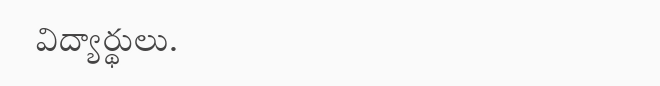విద్యార్థులు.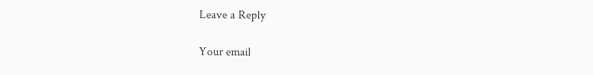Leave a Reply

Your email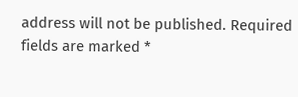address will not be published. Required fields are marked *